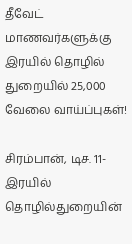தீவேட் மாணவர்களுக்கு இரயில் தொழில் துறையில் 25,000 வேலை வாய்ப்புகள்!

சிரம்பான், டிச. 11- இரயில் தொழில்துறையின்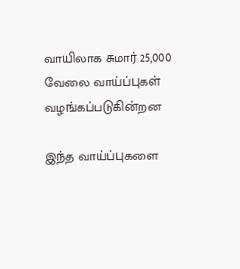வாயிலாக சுமார் 25,000 வேலை வாய்ப்புகள் வழங்கப்படுகின்றன

இந்த வாய்ப்புகளை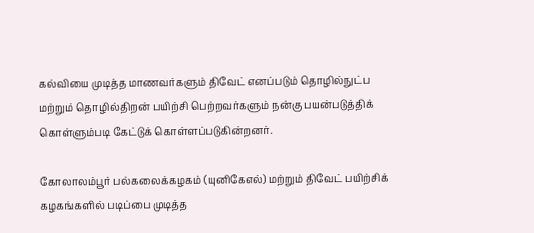கல்வியை முடித்த மாணவர்களும் திவேட் எனப்படும் தொழில்நுட்ப மற்றும் தொழில்திறன் பயிற்சி பெற்றவர்களும் நன்கு பயன்படுத்திக் கொள்ளும்படி கேட்டுக் கொள்ளப்படுகின்றனர்.

கோலாலம்பூர் பல்கலைக்கழகம் (யுனிகேஎல்) மற்றும் திவேட் பயிற்சிக் கழகங்களில் படிப்பை முடித்த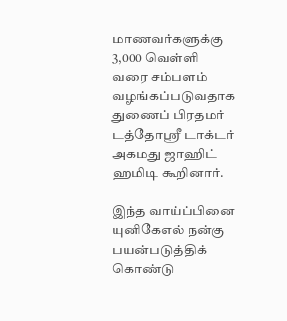மாணவர்களுக்கு 3,000 வெள்ளி வரை சம்பளம் வழங்கப்படுவதாக துணைப் பிரதமர் டத்தோஸ்ரீ டாக்டர் அகமது ஜாஹிட் ஹமிடி கூறினார்.

இந்த வாய்ப்பினை யுனிகேஎல் நன்கு பயன்படுத்திக் கொண்டு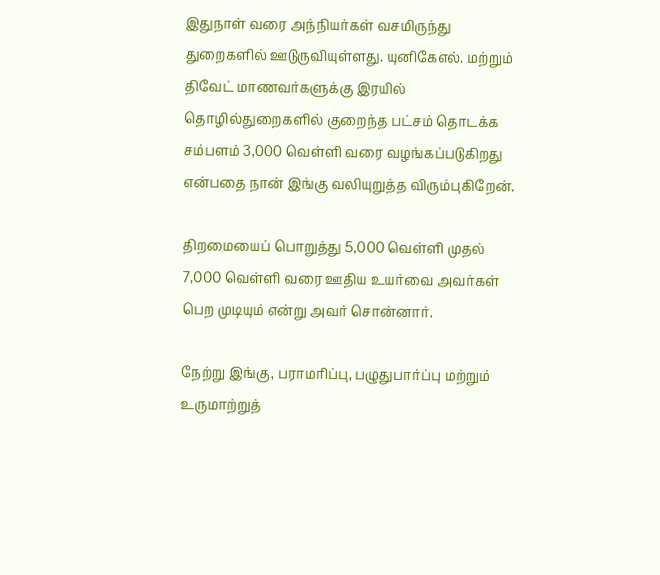இதுநாள் வரை அந்நியர்கள் வசமிருந்து துறைகளில் ஊடுருவியுள்ளது. யுனிகேஎல். மற்றும் திவேட் மாணவர்களுக்கு இரயில் தொழில்துறைகளில் குறைந்த பட்சம் தொடக்க சம்பளம் 3,000 வெள்ளி வரை வழங்கப்படுகிறது என்பதை நான் இங்கு வலியுறுத்த விரும்புகிறேன்.

திறமையைப் பொறுத்து 5,000 வெள்ளி முதல் 7,000 வெள்ளி வரை ஊதிய உயர்வை அவர்கள் பெற முடியும் என்று அவர் சொன்னார்.

நேற்று இங்கு, பராமரிப்பு, பழுதுபார்ப்பு மற்றும் உருமாற்றுத்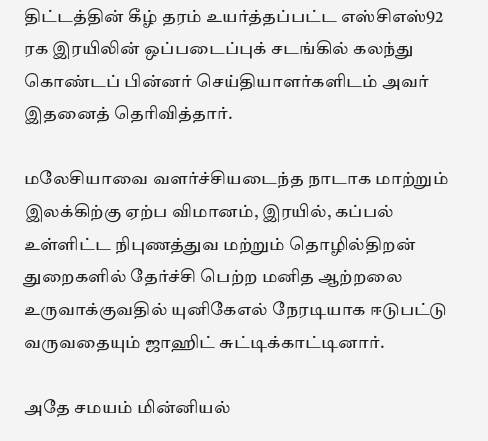திட்டத்தின் கீழ் தரம் உயர்த்தப்பட்ட எஸ்சிஎஸ்92 ரக இரயிலின் ஒப்படைப்புக் சடங்கில் கலந்து கொண்டப் பின்னர் செய்தியாளர்களிடம் அவர் இதனைத் தெரிவித்தார்.

மலேசியாவை வளர்ச்சியடைந்த நாடாக மாற்றும் இலக்கிற்கு ஏற்ப விமானம், இரயில், கப்பல் உள்ளிட்ட நிபுணத்துவ மற்றும் தொழில்திறன் துறைகளில் தேர்ச்சி பெற்ற மனித ஆற்றலை உருவாக்குவதில் யுனிகேஎல் நேரடியாக ஈடுபட்டு வருவதையும் ஜாஹிட் சுட்டிக்காட்டினார்.

அதே சமயம் மின்னியல்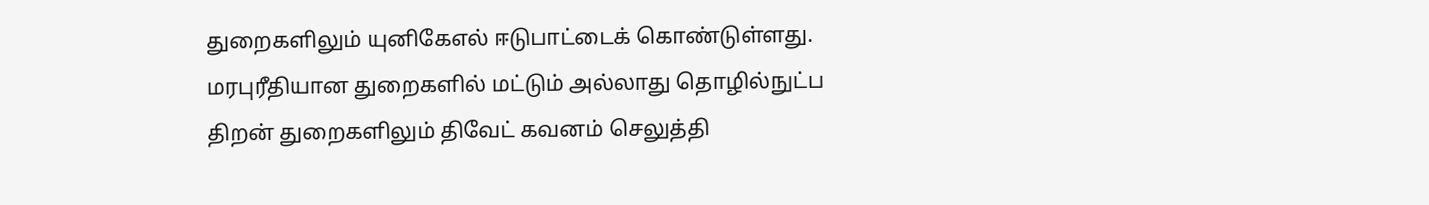துறைகளிலும் யுனிகேஎல் ஈடுபாட்டைக் கொண்டுள்ளது. மரபுரீதியான துறைகளில் மட்டும் அல்லாது தொழில்நுட்ப திறன் துறைகளிலும் திவேட் கவனம் செலுத்தி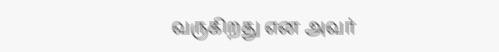வருகிறது என அவர்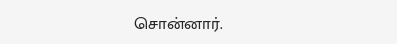சொன்னார்.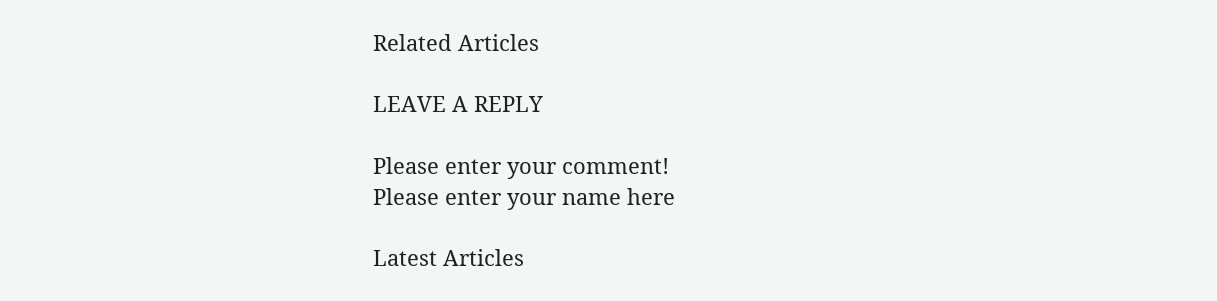Related Articles

LEAVE A REPLY

Please enter your comment!
Please enter your name here

Latest Articles